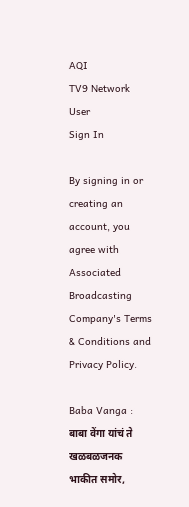AQI
TV9 Network
User
Sign In

By signing in or creating an account, you agree with Associated Broadcasting Company's Terms & Conditions and Privacy Policy.

Baba Vanga : बाबा वेंगा यांचं ते खळबळजनक भाकीत समोर,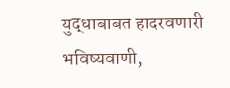युद्धाबाबत हादरवणारी भविष्यवाणी,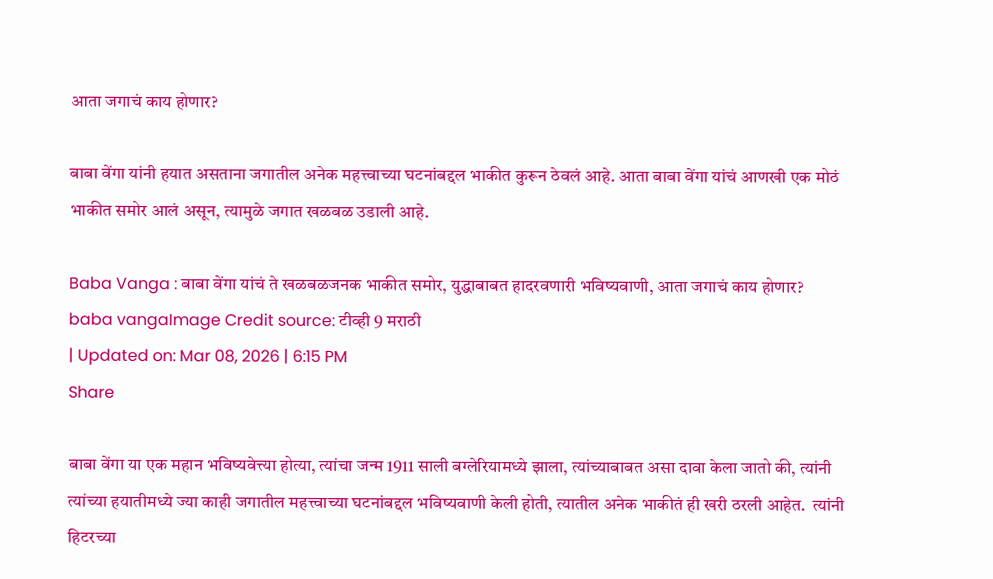आता जगाचं काय होणार?

बाबा वेंगा यांनी हयात असताना जगातील अनेक महत्त्वाच्या घटनांबद्दल भाकीत कुरून ठेवलं आहे. आता बाबा वेंगा यांचं आणखी एक मोठं भाकीत समोर आलं असून, त्यामुळे जगात खळबळ उडाली आहे.

Baba Vanga : बाबा वेंगा यांचं ते खळबळजनक भाकीत समोर, युद्धाबाबत हादरवणारी भविष्यवाणी, आता जगाचं काय होणार?
baba vangaImage Credit source: टीव्ही 9 मराठी
| Updated on: Mar 08, 2026 | 6:15 PM
Share

बाबा वेंगा या एक महान भविष्यवेत्त्या होत्या, त्यांचा जन्म 1911 साली बग्लेरियामध्ये झाला, त्यांच्याबाबत असा दावा केला जातो की, त्यांनी त्यांच्या हयातीमध्ये ज्या काही जगातील महत्त्वाच्या घटनांबद्दल भविष्यवाणी केली होती, त्यातील अनेक भाकीतं ही खरी ठरली आहेत.  त्यांनी हिटरच्या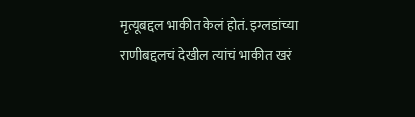मृत्यूबद्दल भाकीत केलं होतं. इग्लडांच्या राणीबद्दलचं देखील त्यांचं भाकीत खरं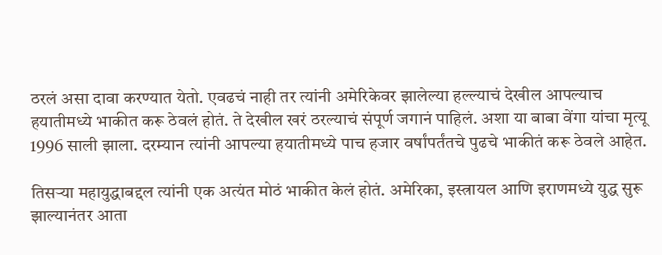ठरलं असा दावा करण्यात येतो. एवढचं नाही तर त्यांनी अमेरिकेवर झालेल्या हल्ल्याचं देखील आपल्याच हयातीमध्ये भाकीत करू ठेवलं होतं. ते देखील खरं ठरल्याचं संपूर्ण जगानं पाहिलं. अशा या बाबा वेंगा यांचा मृत्यू 1996 साली झाला. दरम्यान त्यांनी आपल्या हयातीमध्ये पाच हजार वर्षांपर्तंतचे पुढचे भाकीतं करू ठेवले आहेत.

तिसऱ्या महायुद्धाबद्दल त्यांनी एक अत्यंत मोठं भाकीत केलं होतं. अमेरिका, इस्त्रायल आणि इराणमध्ये युद्ध सुरू झाल्यानंतर आता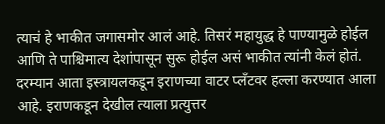त्याचं हे भाकीत जगासमोर आलं आहे. तिसरं महायुद्ध हे पाण्यामुळे होईल आणि ते पाश्चिमात्य देशांपासून सुरू होईल असं भाकीत त्यांनी केलं होतं. दरम्यान आता इस्त्रायलकडून इराणच्या वाटर प्लँटवर हल्ला करण्यात आला आहे. इराणकडून देखील त्याला प्रत्युत्तर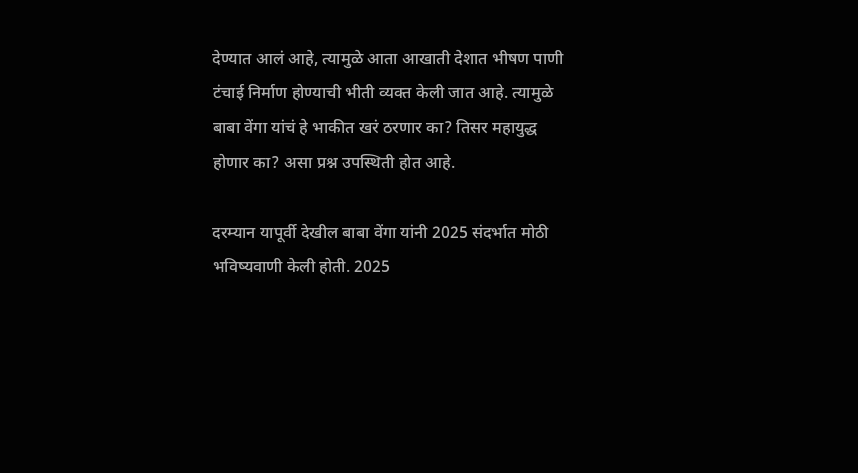देण्यात आलं आहे, त्यामुळे आता आखाती देशात भीषण पाणी टंचाई निर्माण होण्याची भीती व्यक्त केली जात आहे. त्यामुळे बाबा वेंगा यांचं हे भाकीत खरं ठरणार का? तिसर महायुद्ध होणार का? असा प्रश्न उपस्थिती होत आहे.

दरम्यान यापूर्वी देखील बाबा वेंगा यांनी 2025 संदर्भात मोठी भविष्यवाणी केली होती. 2025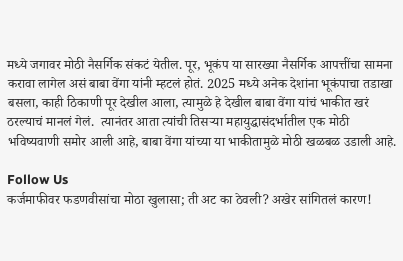मध्ये जगावर मोठी नैसर्गिक संकटं येतील. पूर, भूकंप या सारख्या नैसर्गिक आपत्तींचा सामना करावा लागेल असं बाबा वेंगा यांनी म्हटलं होतं. 2025 मध्ये अनेक देशांना भूकंपाचा तडाखा बसला, काही ठिकाणी पूर देखील आला, त्यामुळे हे देखील बाबा वेंगा यांचं भाकीत खरं ठरल्याचं मानलं गेलं.  त्यानंतर आता त्यांची तिसऱ्या महायुद्धासंदर्भातील एक मोठी भविष्यवाणी समोर आली आहे, बाबा वेंगा यांच्या या भाकीतामुळे मोठी खळबळ उडाली आहे.

Follow Us
कर्जमाफीवर फडणवीसांचा मोठा खुलासा; ती अट का ठेवली? अखेर सांगितलं कारण!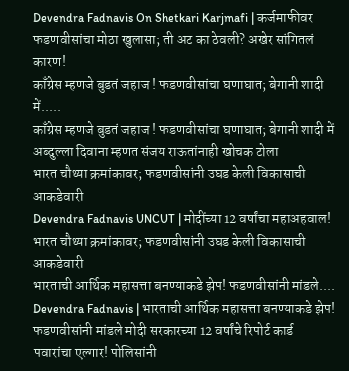Devendra Fadnavis On Shetkari Karjmafi | कर्जमाफीवर फडणवीसांचा मोठा खुलासा; ती अट का ठेवली? अखेर सांगितलं कारण!
काँग्रेस म्हणजे बुडतं जहाज ! फडणवीसांचा घणाघात; बेगानी शादी में.....
काँग्रेस म्हणजे बुडतं जहाज ! फडणवीसांचा घणाघात; बेगानी शादी में अब्दुल्ला दिवाना म्हणत संजय राऊतांनाही खोचक टोला
भारत चौथ्या क्रमांकावर; फडणवीसांनी उघड केली विकासाची आकडेवारी
Devendra Fadnavis UNCUT | मोदींच्या 12 वर्षांचा महाअहवाल! भारत चौथ्या क्रमांकावर; फडणवीसांनी उघड केली विकासाची आकडेवारी
भारताची आर्थिक महासत्ता बनण्याकडे झेप! फडणवीसांनी मांडले....
Devendra Fadnavis | भारताची आर्थिक महासत्ता बनण्याकडे झेप! फडणवीसांनी मांडले मोदी सरकारच्या 12 वर्षांचे रिपोर्ट कार्ड
पवारांचा एल्गार! पोलिसांनी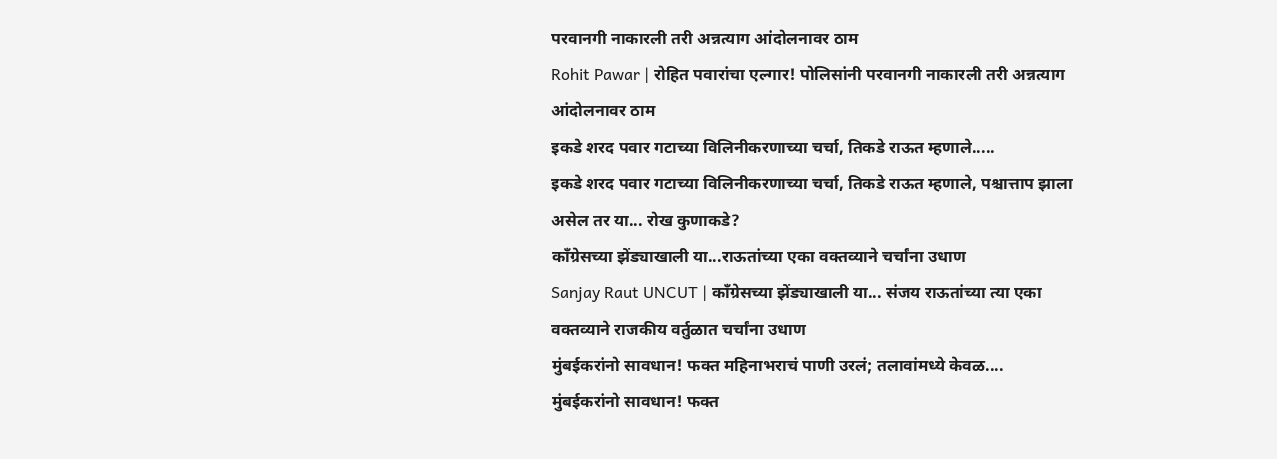परवानगी नाकारली तरी अन्नत्याग आंदोलनावर ठाम
Rohit Pawar | रोहित पवारांचा एल्गार! पोलिसांनी परवानगी नाकारली तरी अन्नत्याग आंदोलनावर ठाम
इकडे शरद पवार गटाच्या विलिनीकरणाच्या चर्चा, तिकडे राऊत म्हणाले.....
इकडे शरद पवार गटाच्या विलिनीकरणाच्या चर्चा, तिकडे राऊत म्हणाले, पश्चात्ताप झाला असेल तर या... रोख कुणाकडे?
काँग्रेसच्या झेंड्याखाली या...राऊतांच्या एका वक्तव्याने चर्चांना उधाण
Sanjay Raut UNCUT | काँग्रेसच्या झेंड्याखाली या... संजय राऊतांच्या त्या एका वक्तव्याने राजकीय वर्तुळात चर्चांना उधाण
मुंबईकरांनो सावधान! फक्त महिनाभराचं पाणी उरलं; तलावांमध्ये केवळ....
मुंबईकरांनो सावधान! फक्त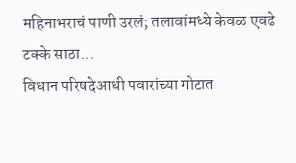महिनाभराचं पाणी उरलं; तलावांमध्ये केवळ एवढे टक्के साठा...
विधान परिषदेआधी पवारांच्या गोटात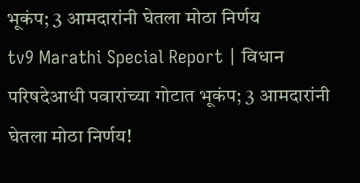भूकंप; 3 आमदारांनी घेतला मोठा निर्णय
tv9 Marathi Special Report | विधान परिषदेआधी पवारांच्या गोटात भूकंप; 3 आमदारांनी घेतला मोठा निर्णय!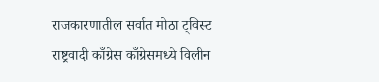राजकारणातील सर्वात मोठा ट्विस्ट
राष्ट्रवादी काँग्रेस काँग्रेसमध्ये विलीन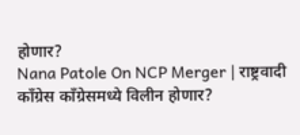होणार?
Nana Patole On NCP Merger | राष्ट्रवादी काँग्रेस काँग्रेसमध्ये विलीन होणार?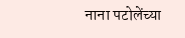नाना पटोलेंच्या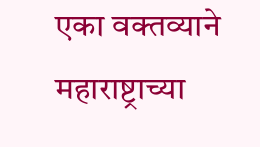एका वक्तव्याने महाराष्ट्राच्या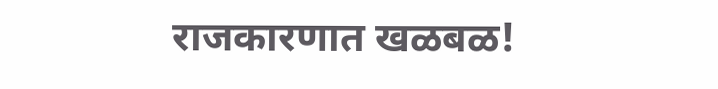राजकारणात खळबळ!